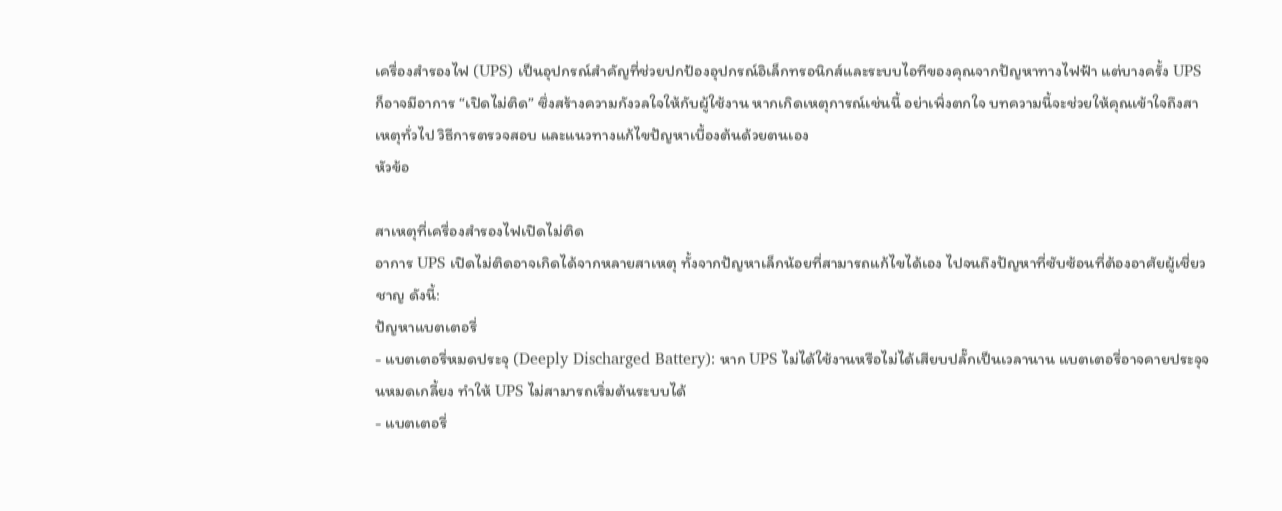เครื่องสำรองไฟ (UPS) เป็นอุปกรณ์สำคัญที่ช่วยปกป้องอุปกรณ์อิเล็กทรอนิกส์และระบบไอทีของคุณจากปัญหาทางไฟฟ้า แต่บางครั้ง UPS ก็อาจมีอาการ “เปิดไม่ติด” ซึ่งสร้างความกังวลใจให้กับผู้ใช้งาน หากเกิดเหตุการณ์เช่นนี้ อย่าเพิ่งตกใจ บทความนี้จะช่วยให้คุณเข้าใจถึงสาเหตุทั่วไป วิธีการตรวจสอบ และแนวทางแก้ไขปัญหาเบื้องต้นด้วยตนเอง
หัวข้อ

สาเหตุที่เครื่องสำรองไฟเปิดไม่ติด
อาการ UPS เปิดไม่ติดอาจเกิดได้จากหลายสาเหตุ ทั้งจากปัญหาเล็กน้อยที่สามารถแก้ไขได้เอง ไปจนถึงปัญหาที่ซับซ้อนที่ต้องอาศัยผู้เชี่ยวชาญ ดังนี้:
ปัญหาแบตเตอรี่
- แบตเตอรี่หมดประจุ (Deeply Discharged Battery): หาก UPS ไม่ได้ใช้งานหรือไม่ได้เสียบปลั๊กเป็นเวลานาน แบตเตอรี่อาจคายประจุจนหมดเกลี้ยง ทำให้ UPS ไม่สามารถเริ่มต้นระบบได้
- แบตเตอรี่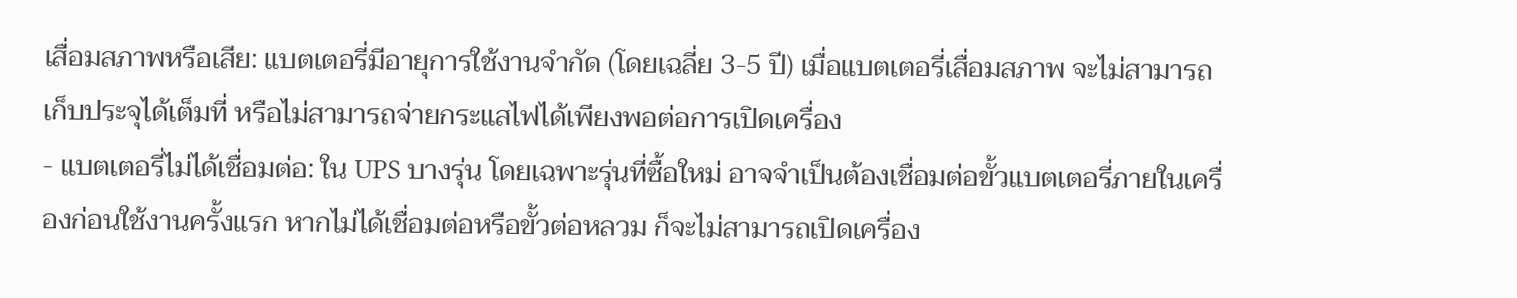เสื่อมสภาพหรือเสีย: แบตเตอรี่มีอายุการใช้งานจำกัด (โดยเฉลี่ย 3-5 ปี) เมื่อแบตเตอรี่เสื่อมสภาพ จะไม่สามารถเก็บประจุได้เต็มที่ หรือไม่สามารถจ่ายกระแสไฟได้เพียงพอต่อการเปิดเครื่อง
- แบตเตอรี่ไม่ได้เชื่อมต่อ: ใน UPS บางรุ่น โดยเฉพาะรุ่นที่ซื้อใหม่ อาจจำเป็นต้องเชื่อมต่อขั้วแบตเตอรี่ภายในเครื่องก่อนใช้งานครั้งแรก หากไม่ได้เชื่อมต่อหรือขั้วต่อหลวม ก็จะไม่สามารถเปิดเครื่อง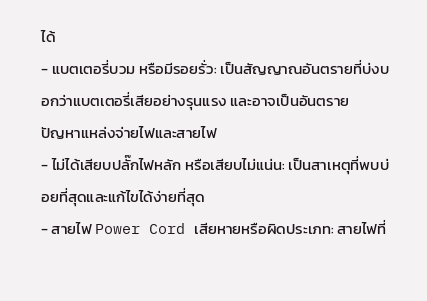ได้
- แบตเตอรี่บวม หรือมีรอยรั่ว: เป็นสัญญาณอันตรายที่บ่งบอกว่าแบตเตอรี่เสียอย่างรุนแรง และอาจเป็นอันตราย
ปัญหาแหล่งจ่ายไฟและสายไฟ
- ไม่ได้เสียบปลั๊กไฟหลัก หรือเสียบไม่แน่น: เป็นสาเหตุที่พบบ่อยที่สุดและแก้ไขได้ง่ายที่สุด
- สายไฟ Power Cord เสียหายหรือผิดประเภท: สายไฟที่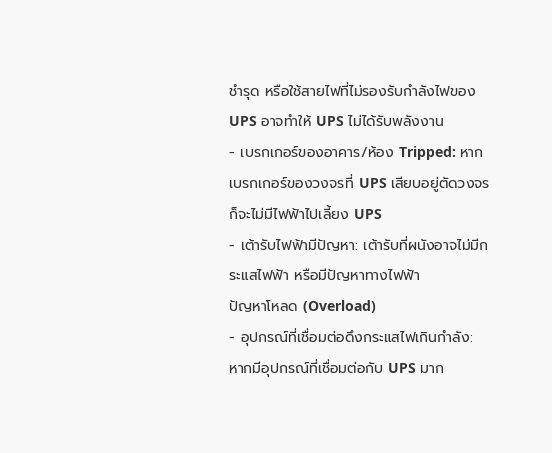ชำรุด หรือใช้สายไฟที่ไม่รองรับกำลังไฟของ UPS อาจทำให้ UPS ไม่ได้รับพลังงาน
- เบรกเกอร์ของอาคาร/ห้อง Tripped: หากเบรกเกอร์ของวงจรที่ UPS เสียบอยู่ตัดวงจร ก็จะไม่มีไฟฟ้าไปเลี้ยง UPS
- เต้ารับไฟฟ้ามีปัญหา: เต้ารับที่ผนังอาจไม่มีกระแสไฟฟ้า หรือมีปัญหาทางไฟฟ้า
ปัญหาโหลด (Overload)
- อุปกรณ์ที่เชื่อมต่อดึงกระแสไฟเกินกำลัง: หากมีอุปกรณ์ที่เชื่อมต่อกับ UPS มาก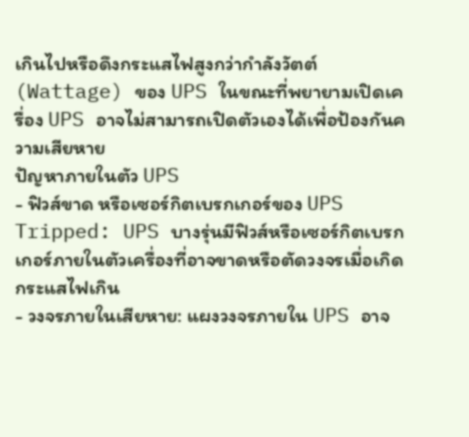เกินไปหรือดึงกระแสไฟสูงกว่ากำลังวัตต์ (Wattage) ของ UPS ในขณะที่พยายามเปิดเครื่อง UPS อาจไม่สามารถเปิดตัวเองได้เพื่อป้องกันความเสียหาย
ปัญหาภายในตัว UPS
- ฟิวส์ขาด หรือเซอร์กิตเบรกเกอร์ของ UPS Tripped: UPS บางรุ่นมีฟิวส์หรือเซอร์กิตเบรกเกอร์ภายในตัวเครื่องที่อาจขาดหรือตัดวงจรเมื่อเกิดกระแสไฟเกิน
- วงจรภายในเสียหาย: แผงวงจรภายใน UPS อาจ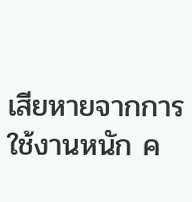เสียหายจากการใช้งานหนัก ค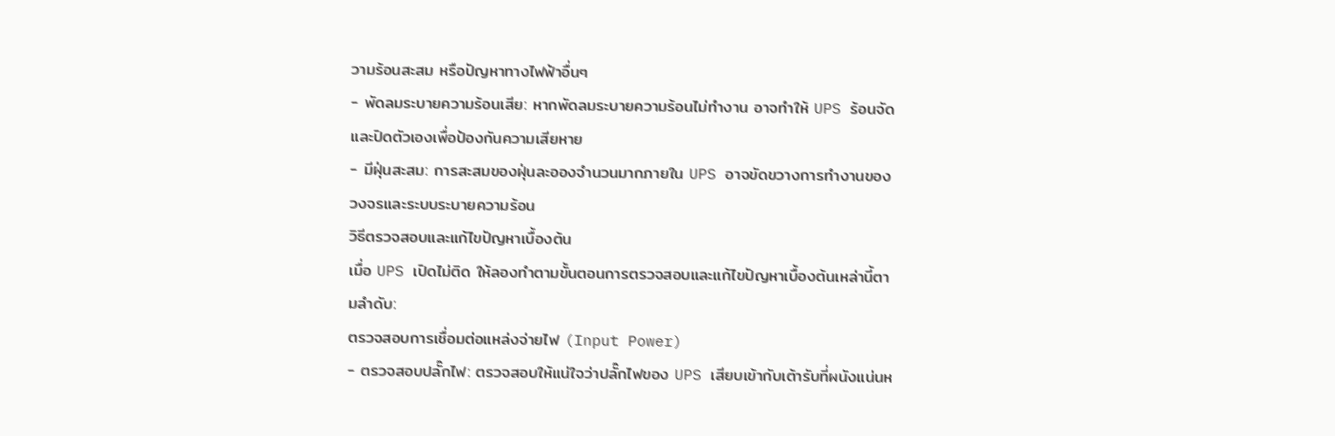วามร้อนสะสม หรือปัญหาทางไฟฟ้าอื่นๆ
- พัดลมระบายความร้อนเสีย: หากพัดลมระบายความร้อนไม่ทำงาน อาจทำให้ UPS ร้อนจัดและปิดตัวเองเพื่อป้องกันความเสียหาย
- มีฝุ่นสะสม: การสะสมของฝุ่นละอองจำนวนมากภายใน UPS อาจขัดขวางการทำงานของวงจรและระบบระบายความร้อน
วิธีตรวจสอบและแก้ไขปัญหาเบื้องต้น
เมื่อ UPS เปิดไม่ติด ให้ลองทำตามขั้นตอนการตรวจสอบและแก้ไขปัญหาเบื้องต้นเหล่านี้ตามลำดับ:
ตรวจสอบการเชื่อมต่อแหล่งจ่ายไฟ (Input Power)
- ตรวจสอบปลั๊กไฟ: ตรวจสอบให้แน่ใจว่าปลั๊กไฟของ UPS เสียบเข้ากับเต้ารับที่ผนังแน่นห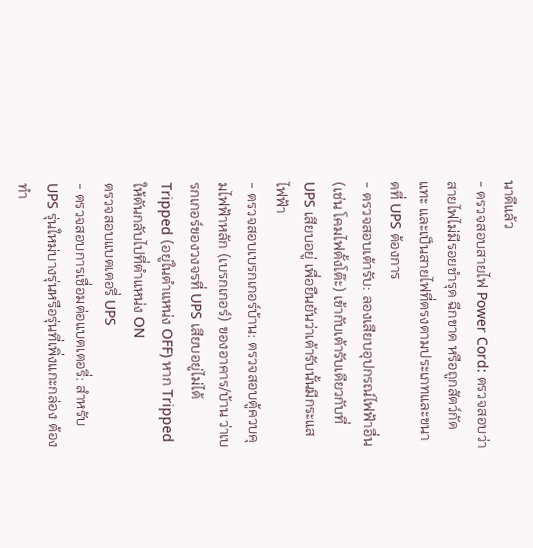นาดีแล้ว
- ตรวจสอบสายไฟ Power Cord: ตรวจสอบว่าสายไฟไม่มีรอยชำรุด ฉีกขาด หรือถูกสัตว์กัดแทะ และเป็นสายไฟที่ตรงตามประเภทและขนาดที่ UPS ต้องการ
- ตรวจสอบเต้ารับ: ลองเสียบอุปกรณ์ไฟฟ้าอื่น (เช่น โคมไฟตั้งโต๊ะ) เข้ากับเต้ารับเดียวกับที่ UPS เสียบอยู่ เพื่อยืนยันว่าเต้ารับนั้นมีกระแสไฟฟ้า
- ตรวจสอบเบรกเกอร์บ้าน: ตรวจสอบตู้ควบคุมไฟฟ้าหลัก (เบรกเกอร์) ของอาคาร/บ้าน ว่าเบรกเกอร์ของวงจรที่ UPS เสียบอยู่ไม่ได้ Tripped (อยู่ในตำแหน่ง OFF) หาก Tripped ให้ดันกลับไปที่ตำแหน่ง ON
ตรวจสอบแบตเตอรี่ UPS
- ตรวจสอบการเชื่อมต่อแบตเตอรี่: สำหรับ UPS รุ่นใหม่บางรุ่นหรือรุ่นที่เพิ่งแกะกล่อง ต้องทำ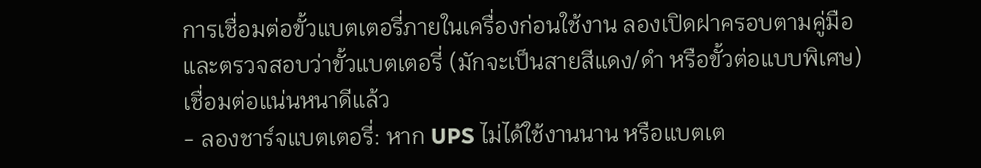การเชื่อมต่อขั้วแบตเตอรี่ภายในเครื่องก่อนใช้งาน ลองเปิดฝาครอบตามคู่มือและตรวจสอบว่าขั้วแบตเตอรี่ (มักจะเป็นสายสีแดง/ดำ หรือขั้วต่อแบบพิเศษ) เชื่อมต่อแน่นหนาดีแล้ว
- ลองชาร์จแบตเตอรี่: หาก UPS ไม่ได้ใช้งานนาน หรือแบตเต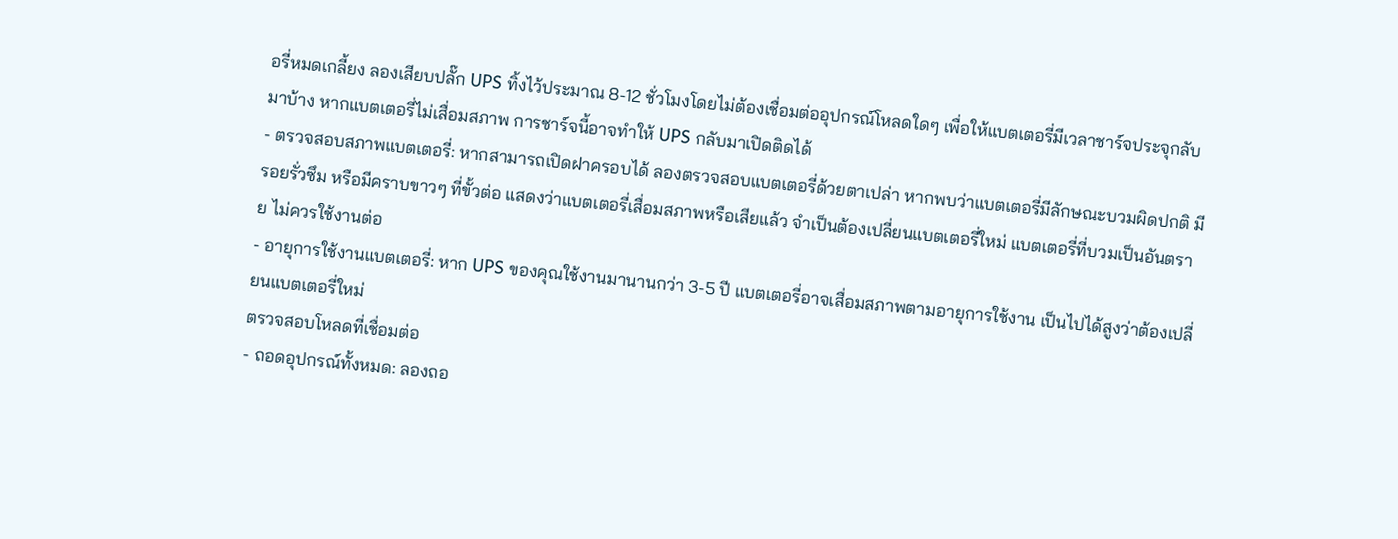อรี่หมดเกลี้ยง ลองเสียบปลั๊ก UPS ทิ้งไว้ประมาณ 8-12 ชั่วโมงโดยไม่ต้องเชื่อมต่ออุปกรณ์โหลดใดๆ เพื่อให้แบตเตอรี่มีเวลาชาร์จประจุกลับมาบ้าง หากแบตเตอรี่ไม่เสื่อมสภาพ การชาร์จนี้อาจทำให้ UPS กลับมาเปิดติดได้
- ตรวจสอบสภาพแบตเตอรี่: หากสามารถเปิดฝาครอบได้ ลองตรวจสอบแบตเตอรี่ด้วยตาเปล่า หากพบว่าแบตเตอรี่มีลักษณะบวมผิดปกติ มีรอยรั่วซึม หรือมีคราบขาวๆ ที่ขั้วต่อ แสดงว่าแบตเตอรี่เสื่อมสภาพหรือเสียแล้ว จำเป็นต้องเปลี่ยนแบตเตอรี่ใหม่ แบตเตอรี่ที่บวมเป็นอันตราย ไม่ควรใช้งานต่อ
- อายุการใช้งานแบตเตอรี่: หาก UPS ของคุณใช้งานมานานกว่า 3-5 ปี แบตเตอรี่อาจเสื่อมสภาพตามอายุการใช้งาน เป็นไปได้สูงว่าต้องเปลี่ยนแบตเตอรี่ใหม่
ตรวจสอบโหลดที่เชื่อมต่อ
- ถอดอุปกรณ์ทั้งหมด: ลองถอ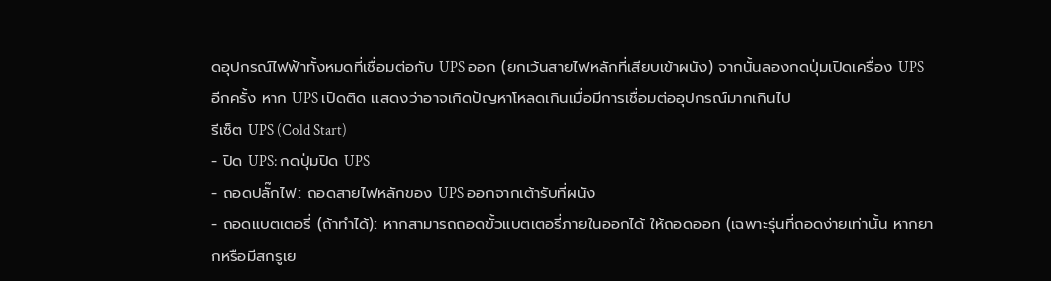ดอุปกรณ์ไฟฟ้าทั้งหมดที่เชื่อมต่อกับ UPS ออก (ยกเว้นสายไฟหลักที่เสียบเข้าผนัง) จากนั้นลองกดปุ่มเปิดเครื่อง UPS อีกครั้ง หาก UPS เปิดติด แสดงว่าอาจเกิดปัญหาโหลดเกินเมื่อมีการเชื่อมต่ออุปกรณ์มากเกินไป
รีเซ็ต UPS (Cold Start)
- ปิด UPS: กดปุ่มปิด UPS
- ถอดปลั๊กไฟ: ถอดสายไฟหลักของ UPS ออกจากเต้ารับที่ผนัง
- ถอดแบตเตอรี่ (ถ้าทำได้): หากสามารถถอดขั้วแบตเตอรี่ภายในออกได้ ให้ถอดออก (เฉพาะรุ่นที่ถอดง่ายเท่านั้น หากยากหรือมีสกรูเย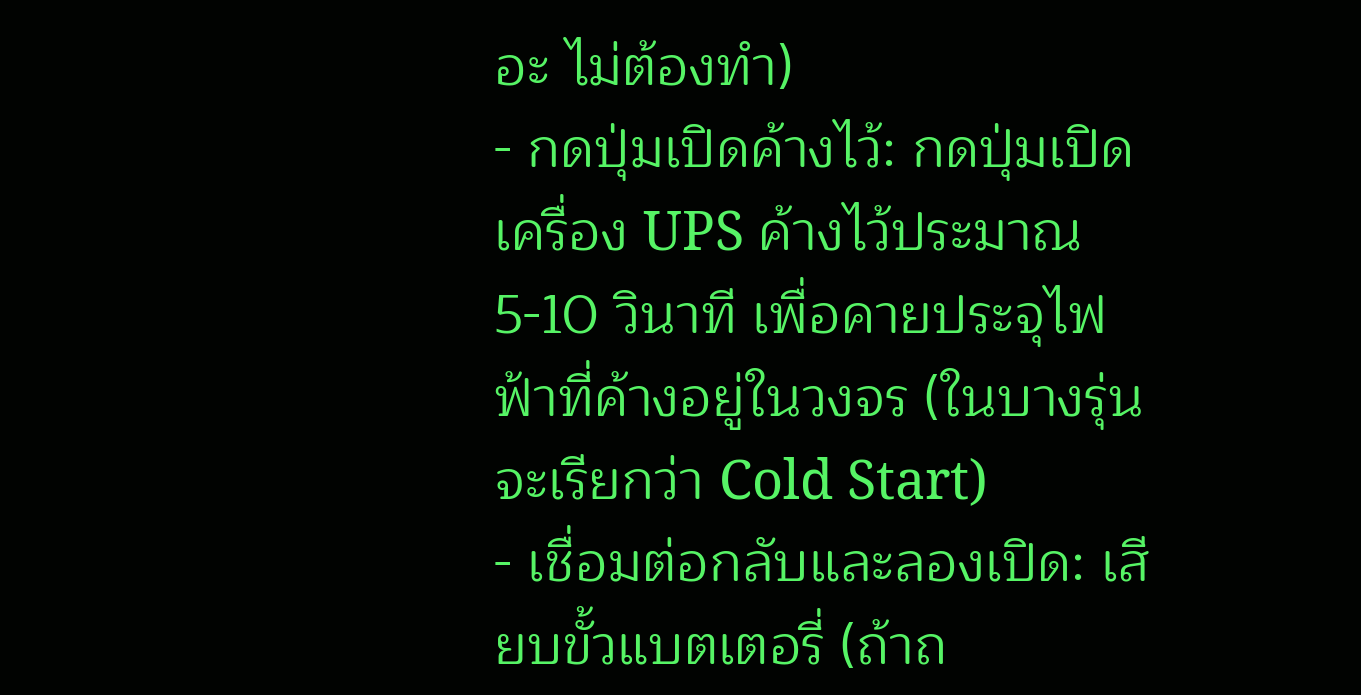อะ ไม่ต้องทำ)
- กดปุ่มเปิดค้างไว้: กดปุ่มเปิดเครื่อง UPS ค้างไว้ประมาณ 5-10 วินาที เพื่อคายประจุไฟฟ้าที่ค้างอยู่ในวงจร (ในบางรุ่นจะเรียกว่า Cold Start)
- เชื่อมต่อกลับและลองเปิด: เสียบขั้วแบตเตอรี่ (ถ้าถ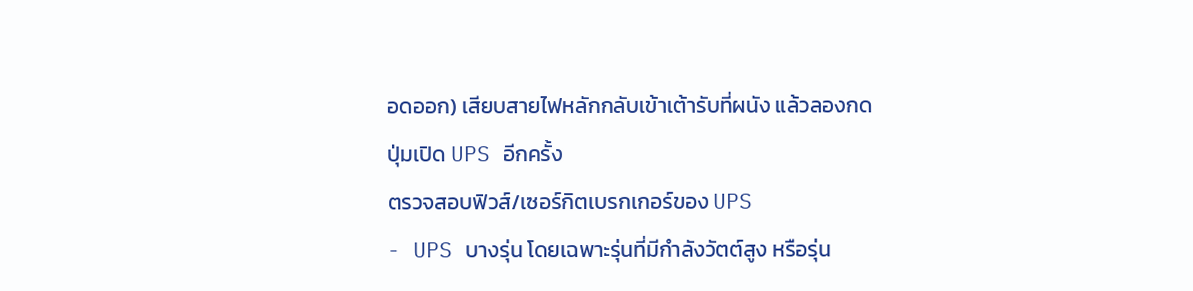อดออก) เสียบสายไฟหลักกลับเข้าเต้ารับที่ผนัง แล้วลองกดปุ่มเปิด UPS อีกครั้ง
ตรวจสอบฟิวส์/เซอร์กิตเบรกเกอร์ของ UPS
- UPS บางรุ่น โดยเฉพาะรุ่นที่มีกำลังวัตต์สูง หรือรุ่น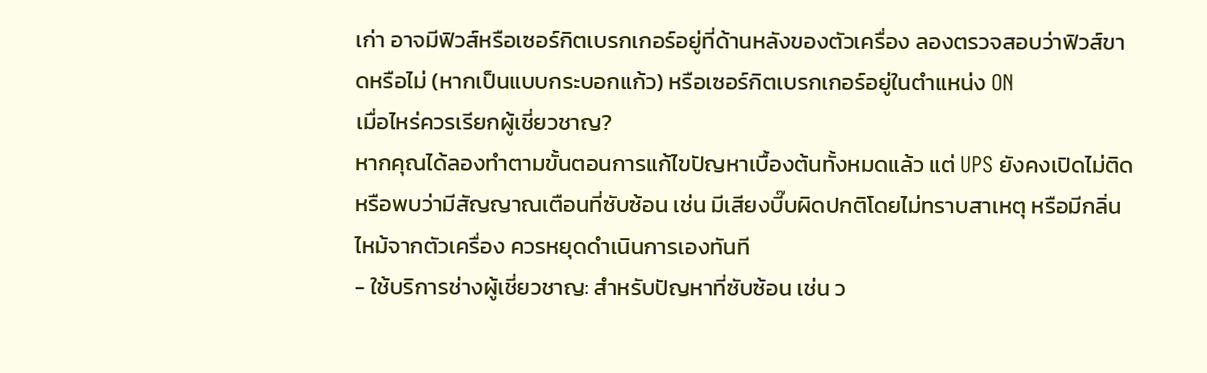เก่า อาจมีฟิวส์หรือเซอร์กิตเบรกเกอร์อยู่ที่ด้านหลังของตัวเครื่อง ลองตรวจสอบว่าฟิวส์ขาดหรือไม่ (หากเป็นแบบกระบอกแก้ว) หรือเซอร์กิตเบรกเกอร์อยู่ในตำแหน่ง ON
เมื่อไหร่ควรเรียกผู้เชี่ยวชาญ?
หากคุณได้ลองทำตามขั้นตอนการแก้ไขปัญหาเบื้องต้นทั้งหมดแล้ว แต่ UPS ยังคงเปิดไม่ติด หรือพบว่ามีสัญญาณเตือนที่ซับซ้อน เช่น มีเสียงบี๊บผิดปกติโดยไม่ทราบสาเหตุ หรือมีกลิ่นไหม้จากตัวเครื่อง ควรหยุดดำเนินการเองทันที
- ใช้บริการช่างผู้เชี่ยวชาญ: สำหรับปัญหาที่ซับซ้อน เช่น ว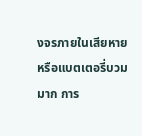งจรภายในเสียหาย หรือแบตเตอรี่บวมมาก การ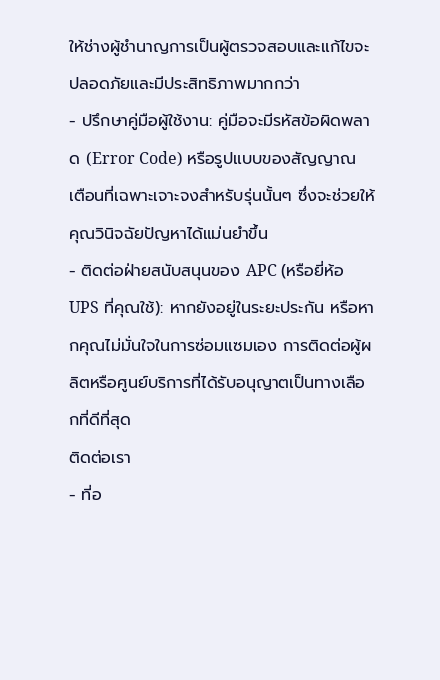ให้ช่างผู้ชำนาญการเป็นผู้ตรวจสอบและแก้ไขจะปลอดภัยและมีประสิทธิภาพมากกว่า
- ปรึกษาคู่มือผู้ใช้งาน: คู่มือจะมีรหัสข้อผิดพลาด (Error Code) หรือรูปแบบของสัญญาณเตือนที่เฉพาะเจาะจงสำหรับรุ่นนั้นๆ ซึ่งจะช่วยให้คุณวินิจฉัยปัญหาได้แม่นยำขึ้น
- ติดต่อฝ่ายสนับสนุนของ APC (หรือยี่ห้อ UPS ที่คุณใช้): หากยังอยู่ในระยะประกัน หรือหากคุณไม่มั่นใจในการซ่อมแซมเอง การติดต่อผู้ผลิตหรือศูนย์บริการที่ได้รับอนุญาตเป็นทางเลือกที่ดีที่สุด
ติดต่อเรา
- ที่อ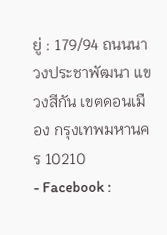ยู่ : 179/94 ถนนนาวงประชาพัฒนา แขวงสีกัน เขตดอนเมือง กรุงเทพมหานคร 10210
- Facebook :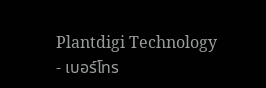Plantdigi Technology
- เบอร์โทร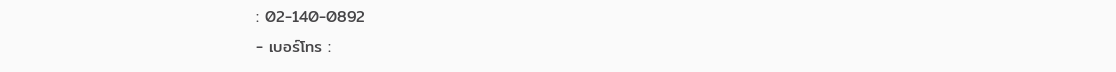: 02-140-0892
- เบอร์โทร :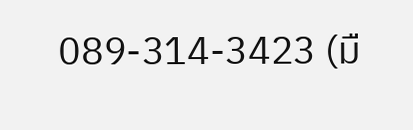089-314-3423 (มื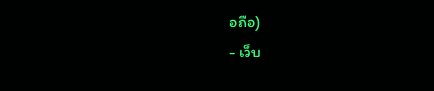อถือ)
- เว็บ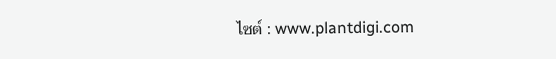ไซต์ : www.plantdigi.com